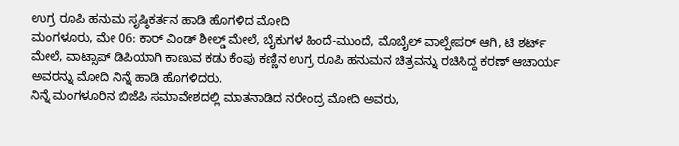ಉಗ್ರ ರೂಪಿ ಹನುಮ ಸೃಷ್ಠಿಕರ್ತನ ಹಾಡಿ ಹೊಗಳಿದ ಮೋದಿ
ಮಂಗಳೂರು, ಮೇ 06: ಕಾರ್ ವಿಂಡ್ ಶೀಲ್ಡ್ ಮೇಲೆ, ಬೈಕುಗಳ ಹಿಂದೆ-ಮುಂದೆ, ಮೊಬೈಲ್ ವಾಲ್ಪೇಪರ್ ಆಗಿ, ಟಿ ಶರ್ಟ್ ಮೇಲೆ, ವಾಟ್ಸಾಪ್ ಡಿಪಿಯಾಗಿ ಕಾಣುವ ಕಡು ಕೆಂಪು ಕಣ್ಣಿನ ಉಗ್ರ ರೂಪಿ ಹನುಮನ ಚಿತ್ರವನ್ನು ರಚಿಸಿದ್ದ ಕರಣ್ ಆಚಾರ್ಯ ಅವರನ್ನು ಮೋದಿ ನಿನ್ನೆ ಹಾಡಿ ಹೊಗಳಿದರು.
ನಿನ್ನೆ ಮಂಗಳೂರಿನ ಬಿಜೆಪಿ ಸಮಾವೇಶದಲ್ಲಿ ಮಾತನಾಡಿದ ನರೇಂದ್ರ ಮೋದಿ ಅವರು,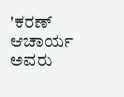'ಕರಣ್ ಆಚಾರ್ಯ ಅವರು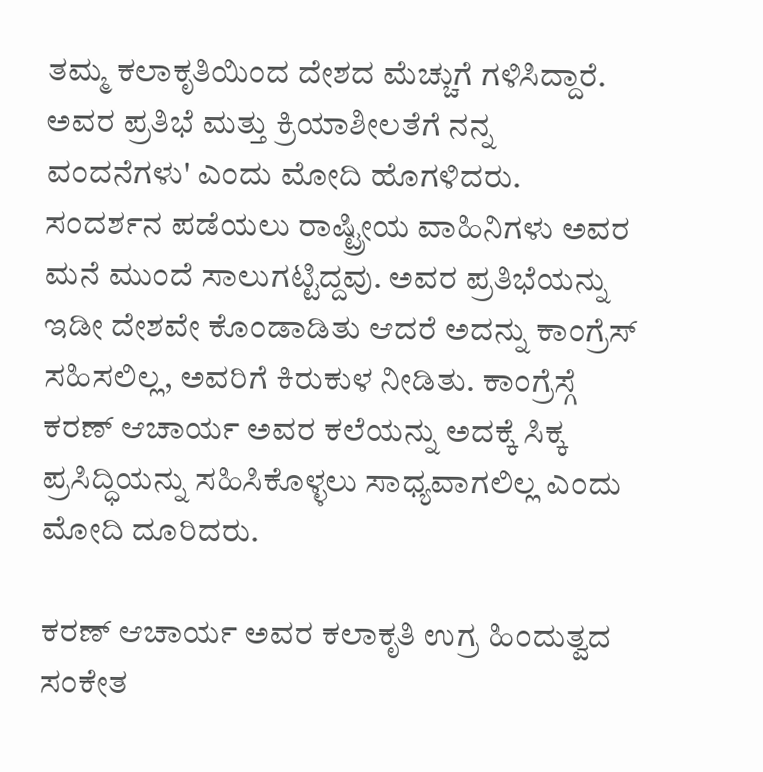ತಮ್ಮ ಕಲಾಕೃತಿಯಿಂದ ದೇಶದ ಮೆಚ್ಚುಗೆ ಗಳಿಸಿದ್ದಾರೆ. ಅವರ ಪ್ರತಿಭೆ ಮತ್ತು ಕ್ರಿಯಾಶೀಲತೆಗೆ ನನ್ನ ವಂದನೆಗಳು' ಎಂದು ಮೋದಿ ಹೊಗಳಿದರು.
ಸಂದರ್ಶನ ಪಡೆಯಲು ರಾಷ್ಟ್ರೀಯ ವಾಹಿನಿಗಳು ಅವರ ಮನೆ ಮುಂದೆ ಸಾಲುಗಟ್ಟಿದ್ದವು. ಅವರ ಪ್ರತಿಭೆಯನ್ನು ಇಡೀ ದೇಶವೇ ಕೊಂಡಾಡಿತು ಆದರೆ ಅದನ್ನು ಕಾಂಗ್ರೆಸ್ ಸಹಿಸಲಿಲ್ಲ, ಅವರಿಗೆ ಕಿರುಕುಳ ನೀಡಿತು. ಕಾಂಗ್ರೆಸ್ಗೆ ಕರಣ್ ಆಚಾರ್ಯ ಅವರ ಕಲೆಯನ್ನು ಅದಕ್ಕೆ ಸಿಕ್ಕ ಪ್ರಸಿದ್ಧಿಯನ್ನು ಸಹಿಸಿಕೊಳ್ಳಲು ಸಾಧ್ಯವಾಗಲಿಲ್ಲ ಎಂದು ಮೋದಿ ದೂರಿದರು.

ಕರಣ್ ಆಚಾರ್ಯ ಅವರ ಕಲಾಕೃತಿ ಉಗ್ರ ಹಿಂದುತ್ವದ ಸಂಕೇತ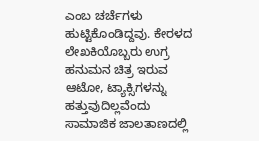ಎಂಬ ಚರ್ಚೆಗಳು ಹುಟ್ಟಿಕೊಂಡಿದ್ದವು. ಕೇರಳದ ಲೇಖಕಿಯೊಬ್ಬರು ಉಗ್ರ ಹನುಮನ ಚಿತ್ರ ಇರುವ ಆಟೋ, ಟ್ಯಾಕ್ಸಿಗಳನ್ನು ಹತ್ತುವುದಿಲ್ಲವೆಂದು ಸಾಮಾಜಿಕ ಜಾಲತಾಣದಲ್ಲಿ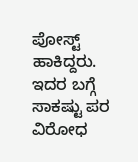ಪೋಸ್ಟ್ ಹಾಕಿದ್ದರು. ಇದರ ಬಗ್ಗೆ ಸಾಕಷ್ಟು ಪರ ವಿರೋಧ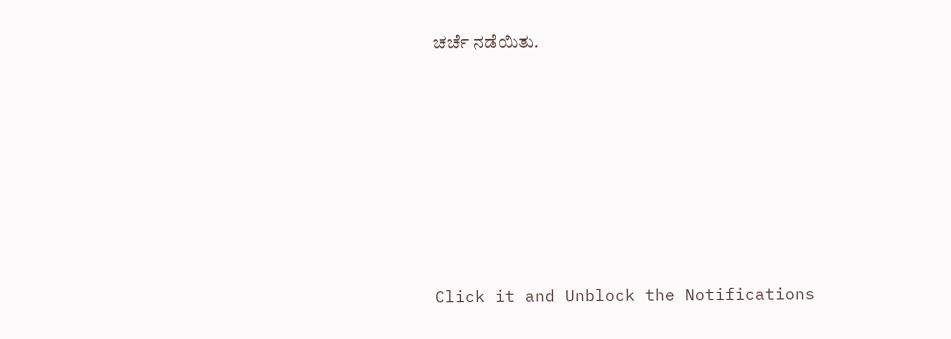ಚರ್ಚೆ ನಡೆಯಿತು.












Click it and Unblock the Notifications